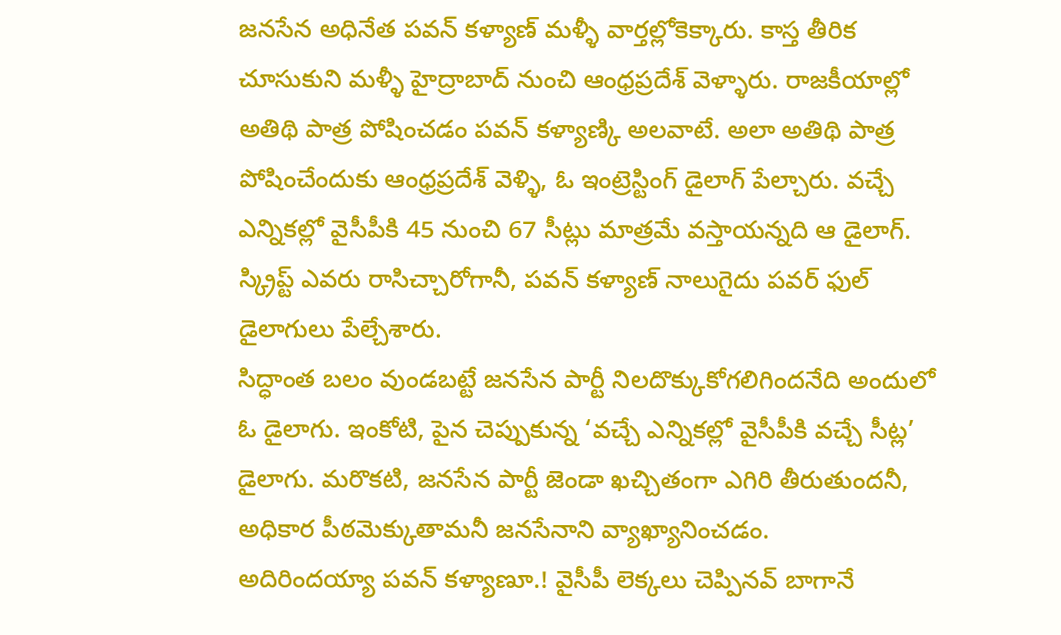జనసేన అధినేత పవన్ కళ్యాణ్ మళ్ళీ వార్తల్లోకెక్కారు. కాస్త తీరిక చూసుకుని మళ్ళీ హైద్రాబాద్ నుంచి ఆంధ్రప్రదేశ్ వెళ్ళారు. రాజకీయాల్లో అతిథి పాత్ర పోషించడం పవన్ కళ్యాణ్కి అలవాటే. అలా అతిథి పాత్ర పోషించేందుకు ఆంధ్రప్రదేశ్ వెళ్ళి, ఓ ఇంట్రెస్టింగ్ డైలాగ్ పేల్చారు. వచ్చే ఎన్నికల్లో వైసీపీకి 45 నుంచి 67 సీట్లు మాత్రమే వస్తాయన్నది ఆ డైలాగ్. స్క్రిప్ట్ ఎవరు రాసిచ్చారోగానీ, పవన్ కళ్యాణ్ నాలుగైదు పవర్ ఫుల్ డైలాగులు పేల్చేశారు.
సిద్ధాంత బలం వుండబట్టే జనసేన పార్టీ నిలదొక్కుకోగలిగిందనేది అందులో ఓ డైలాగు. ఇంకోటి, పైన చెప్పుకున్న ‘వచ్చే ఎన్నికల్లో వైసీపీకి వచ్చే సీట్ల’ డైలాగు. మరొకటి, జనసేన పార్టీ జెండా ఖచ్చితంగా ఎగిరి తీరుతుందనీ, అధికార పీఠమెక్కుతామనీ జనసేనాని వ్యాఖ్యానించడం.
అదిరిందయ్యా పవన్ కళ్యాణూ.! వైసీపీ లెక్కలు చెప్పినవ్ బాగానే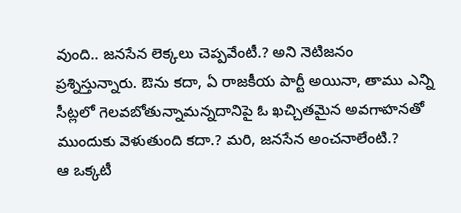వుంది.. జనసేన లెక్కలు చెప్పవేంటీ.? అని నెటిజనం ప్రశ్నిస్తున్నారు. ఔను కదా, ఏ రాజకీయ పార్టీ అయినా, తాము ఎన్ని సీట్లలో గెలవబోతున్నామన్నదానిపై ఓ ఖచ్చితమైన అవగాహనతో ముందుకు వెళుతుంది కదా.? మరి, జనసేన అంచనాలేంటి.?
ఆ ఒక్కటీ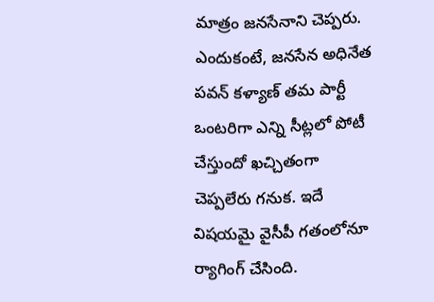మాత్రం జనసేనాని చెప్పరు. ఎందుకంటే, జనసేన అధినేత పవన్ కళ్యాణ్ తమ పార్టీ ఒంటరిగా ఎన్ని సీట్లలో పోటీ చేస్తుందో ఖచ్చితంగా చెప్పలేరు గనుక. ఇదే విషయమై వైసీపీ గతంలోనూ ర్యాగింగ్ చేసింది.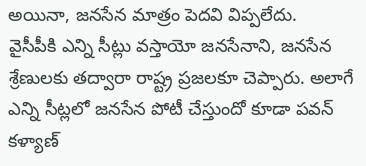అయినా, జనసేన మాత్రం పెదవి విప్పలేదు.
వైసీపీకి ఎన్ని సీట్లు వస్తాయో జనసేనాని, జనసేన శ్రేణులకు తద్వారా రాష్ట్ర ప్రజలకూ చెప్పారు. అలాగే ఎన్ని సీట్లలో జనసేన పోటీ చేస్తుందో కూడా పవన్ కళ్యాణ్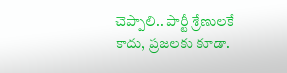చెప్పాలి.. పార్టీ శ్రేణులకే కాదు, ప్రజలకు కూడా.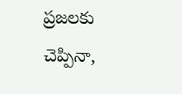ప్రజలకు చెప్పినా,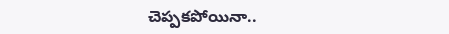చెప్పకపోయినా..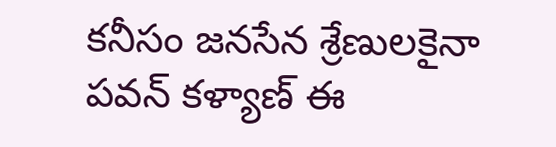కనీసం జనసేన శ్రేణులకైనా పవన్ కళ్యాణ్ ఈ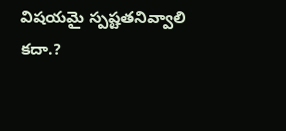విషయమై స్పష్టతనివ్వాలి కదా.?